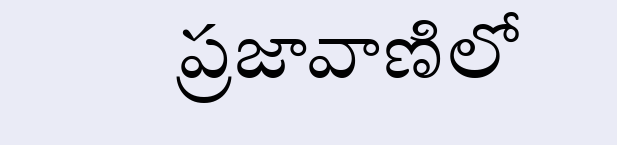ప్రజావాణిలో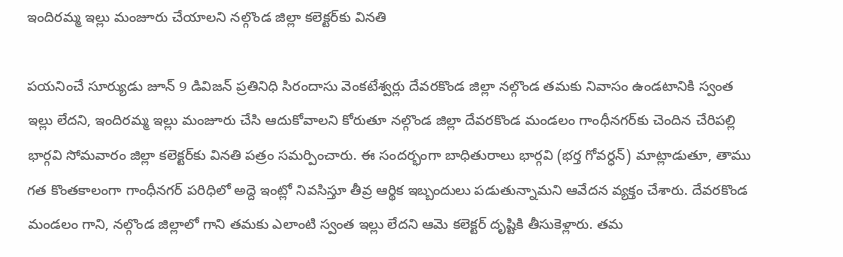ఇందిరమ్మ ఇల్లు మంజూరు చేయాలని నల్గొండ జిల్లా కలెక్టర్‌కు వినతి

పయనించే సూర్యుడు జూన్ 9 డివిజన్ ప్రతినిధి సిరందాసు వెంకటేశ్వర్లు దేవరకొండ జిల్లా నల్గొండ తమకు నివాసం ఉండటానికి స్వంత ఇల్లు లేదని, ఇందిరమ్మ ఇల్లు మంజూరు చేసి ఆదుకోవాలని కోరుతూ నల్గొండ జిల్లా దేవరకొండ మండలం గాంధీనగర్‌కు చెందిన చేరిపల్లి భార్గవి సోమవారం జిల్లా కలెక్టర్‌కు వినతి పత్రం సమర్పించారు. ఈ సందర్భంగా బాధితురాలు భార్గవి (భర్త గోవర్ధన్) మాట్లాడుతూ, తాము గత కొంతకాలంగా గాంధీనగర్ పరిధిలో అద్దె ఇంట్లో నివసిస్తూ తీవ్ర ఆర్థిక ఇబ్బందులు పడుతున్నామని ఆవేదన వ్యక్తం చేశారు. దేవరకొండ మండలం గాని, నల్గొండ జిల్లాలో గాని తమకు ఎలాంటి స్వంత ఇల్లు లేదని ఆమె కలెక్టర్ దృష్టికి తీసుకెళ్లారు. తమ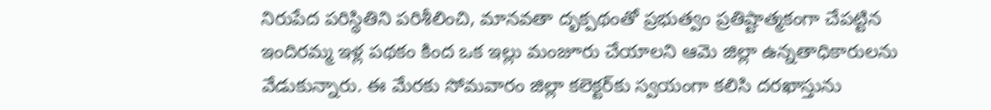నిరుపేద పరిస్థితిని పరిశీలించి, మానవతా దృక్పథంతో ప్రభుత్వం ప్రతిష్టాత్మకంగా చేపట్టిన ఇందిరమ్మ ఇళ్ల పథకం కింద ఒక ఇల్లు మంజూరు చేయాలని ఆమె జిల్లా ఉన్నతాధికారులను వేడుకున్నారు. ఈ మేరకు సోమవారం జిల్లా కలెక్టర్‌కు స్వయంగా కలిసి దరఖాస్తును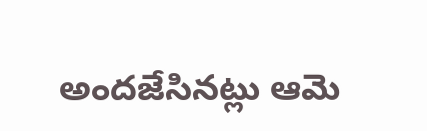అందజేసినట్లు ఆమె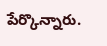పేర్కొన్నారు.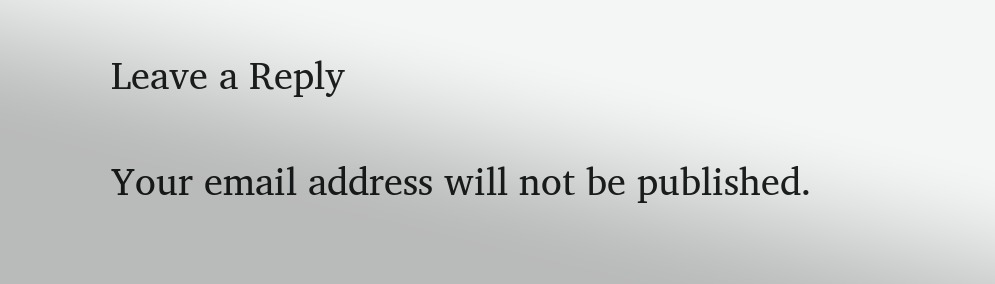Leave a Reply

Your email address will not be published.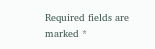Required fields are marked *